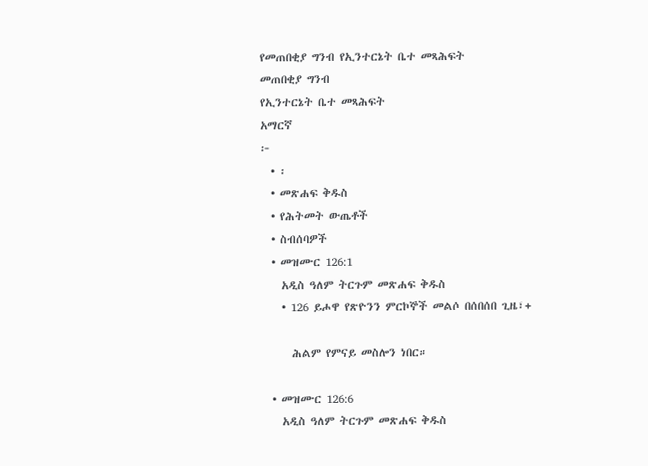የመጠበቂያ ግንብ የኢንተርኔት ቤተ መጻሕፍት
መጠበቂያ ግንብ
የኢንተርኔት ቤተ መጻሕፍት
አማርኛ
፦
  • ፡
  • መጽሐፍ ቅዱስ
  • የሕትመት ውጤቶች
  • ስብሰባዎች
  • መዝሙር 126:1
    አዲስ ዓለም ትርጉም መጽሐፍ ቅዱስ
    • 126 ይሖዋ የጽዮንን ምርኮኞች መልሶ በሰበሰበ ጊዜ፣+

      ሕልም የምናይ መስሎን ነበር።

  • መዝሙር 126:6
    አዲስ ዓለም ትርጉም መጽሐፍ ቅዱስ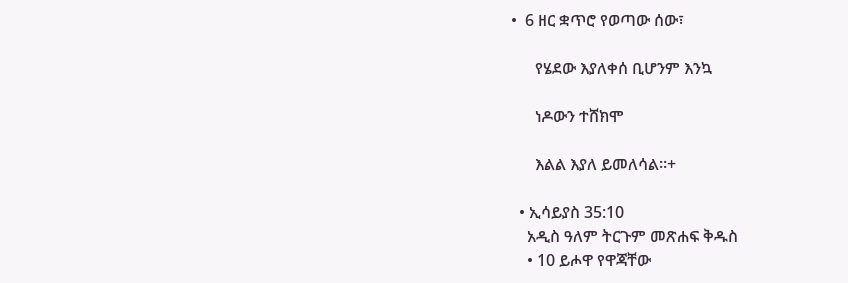•  6 ዘር ቋጥሮ የወጣው ሰው፣

      የሄደው እያለቀሰ ቢሆንም እንኳ

      ነዶውን ተሸክሞ

      እልል እያለ ይመለሳል።+

  • ኢሳይያስ 35:10
    አዲስ ዓለም ትርጉም መጽሐፍ ቅዱስ
    • 10 ይሖዋ የዋጃቸው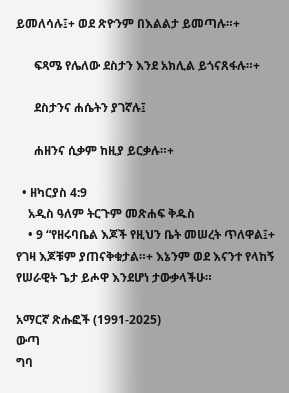ይመለሳሉ፤+ ወደ ጽዮንም በእልልታ ይመጣሉ።+

      ፍጻሜ የሌለው ደስታን እንደ አክሊል ይጎናጸፋሉ።+

      ደስታንና ሐሴትን ያገኛሉ፤

      ሐዘንና ሲቃም ከዚያ ይርቃሉ።+

  • ዘካርያስ 4:9
    አዲስ ዓለም ትርጉም መጽሐፍ ቅዱስ
    • 9 “የዘሩባቤል እጆች የዚህን ቤት መሠረት ጥለዋል፤+ የገዛ እጆቹም ያጠናቅቁታል።+ እኔንም ወደ እናንተ የላከኝ የሠራዊት ጌታ ይሖዋ እንደሆነ ታውቃላችሁ።

አማርኛ ጽሑፎች (1991-2025)
ውጣ
ግባ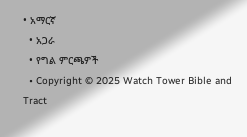• አማርኛ
  • አጋራ
  • የግል ምርጫዎች
  • Copyright © 2025 Watch Tower Bible and Tract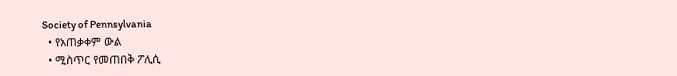Society of Pennsylvania
  • የአጠቃቀም ውል
  • ሚስጥር የመጠበቅ ፖሊሲ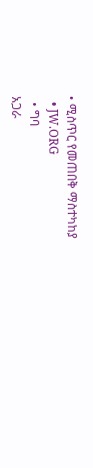• ሚስጥር የመጠበቅ ማስተካከያ
  • JW.ORG
  • ግባ
አጋራ